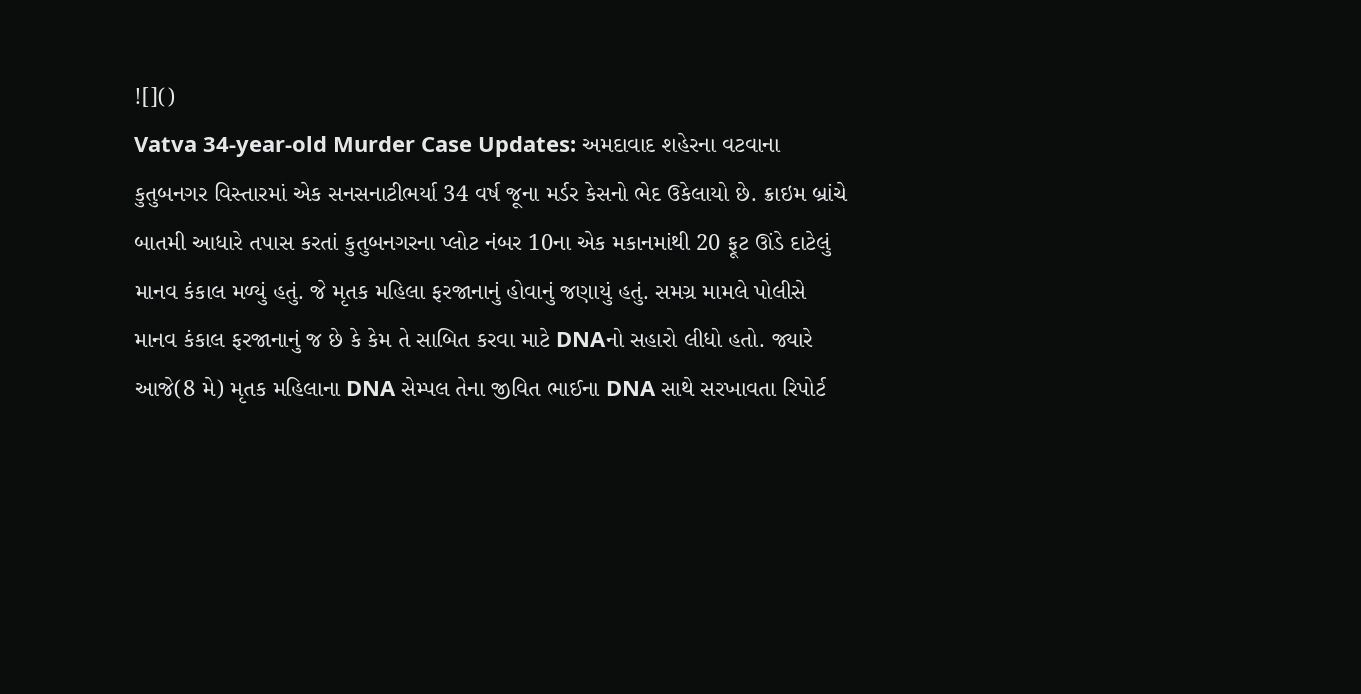![]()
Vatva 34-year-old Murder Case Updates: અમદાવાદ શહેરના વટવાના કુતુબનગર વિસ્તારમાં એક સનસનાટીભર્યા 34 વર્ષ જૂના મર્ડર કેસનો ભેદ ઉકેલાયો છે. ક્રાઇમ બ્રાંચે બાતમી આધારે તપાસ કરતાં કુતુબનગરના પ્લોટ નંબર 10ના એક મકાનમાંથી 20 ફૂટ ઊંડે દાટેલું માનવ કંકાલ મળ્યું હતું. જે મૃતક મહિલા ફરજાનાનું હોવાનું જણાયું હતું. સમગ્ર મામલે પોલીસે માનવ કંકાલ ફરજાનાનું જ છે કે કેમ તે સાબિત કરવા માટે DNAનો સહારો લીધો હતો. જ્યારે આજે(8 મે) મૃતક મહિલાના DNA સેમ્પલ તેના જીવિત ભાઈના DNA સાથે સરખાવતા રિપોર્ટ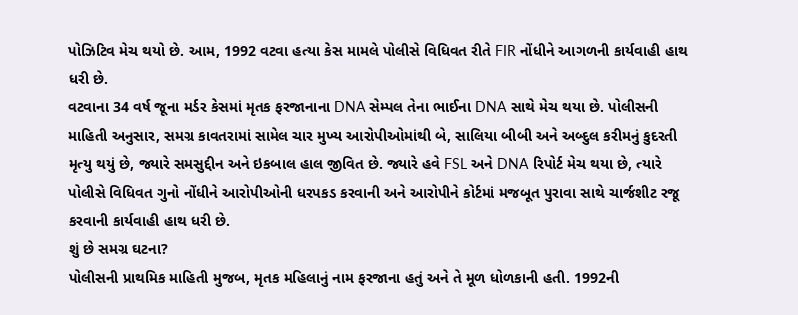પોઝિટિવ મેચ થયો છે. આમ, 1992 વટવા હત્યા કેસ મામલે પોલીસે વિધિવત રીતે FIR નોંધીને આગળની કાર્યવાહી હાથ ધરી છે.
વટવાના 34 વર્ષ જૂના મર્ડર કેસમાં મૃતક ફરજાનાના DNA સેમ્પલ તેના ભાઈના DNA સાથે મેચ થયા છે. પોલીસની માહિતી અનુસાર, સમગ્ર કાવતરામાં સામેલ ચાર મુખ્ય આરોપીઓમાંથી બે, સાલિયા બીબી અને અબ્દુલ કરીમનું કુદરતી મૃત્યુ થયું છે, જ્યારે સમસુદ્દીન અને ઇકબાલ હાલ જીવિત છે. જ્યારે હવે FSL અને DNA રિપોર્ટ મેચ થયા છે, ત્યારે પોલીસે વિધિવત ગુનો નોંધીને આરોપીઓની ધરપકડ કરવાની અને આરોપીને કોર્ટમાં મજબૂત પુરાવા સાથે ચાર્જશીટ રજૂ કરવાની કાર્યવાહી હાથ ધરી છે.
શું છે સમગ્ર ઘટના?
પોલીસની પ્રાથમિક માહિતી મુજબ, મૃતક મહિલાનું નામ ફરજાના હતું અને તે મૂળ ધોળકાની હતી. 1992ની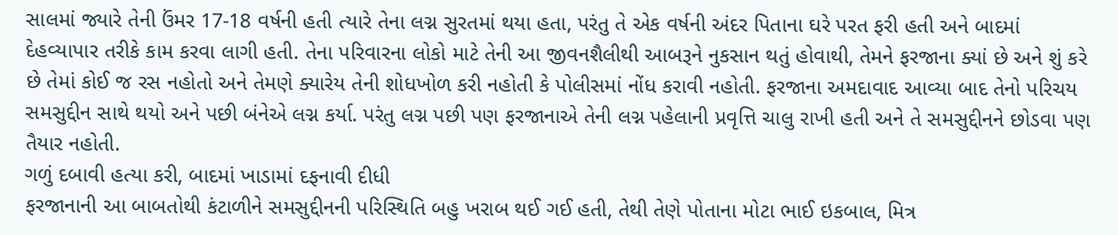સાલમાં જ્યારે તેની ઉંમર 17-18 વર્ષની હતી ત્યારે તેના લગ્ન સુરતમાં થયા હતા, પરંતુ તે એક વર્ષની અંદર પિતાના ઘરે પરત ફરી હતી અને બાદમાં દેહવ્યાપાર તરીકે કામ કરવા લાગી હતી. તેના પરિવારના લોકો માટે તેની આ જીવનશૈલીથી આબરૂને નુકસાન થતું હોવાથી, તેમને ફરજાના ક્યાં છે અને શું કરે છે તેમાં કોઈ જ રસ નહોતો અને તેમણે ક્યારેય તેની શોધખોળ કરી નહોતી કે પોલીસમાં નોંધ કરાવી નહોતી. ફરજાના અમદાવાદ આવ્યા બાદ તેનો પરિચય સમસુદ્દીન સાથે થયો અને પછી બંનેએ લગ્ન કર્યા. પરંતુ લગ્ન પછી પણ ફરજાનાએ તેની લગ્ન પહેલાની પ્રવૃત્તિ ચાલુ રાખી હતી અને તે સમસુદ્દીનને છોડવા પણ તૈયાર નહોતી.
ગળું દબાવી હત્યા કરી, બાદમાં ખાડામાં દફનાવી દીધી
ફરજાનાની આ બાબતોથી કંટાળીને સમસુદ્દીનની પરિસ્થિતિ બહુ ખરાબ થઈ ગઈ હતી, તેથી તેણે પોતાના મોટા ભાઈ ઇકબાલ, મિત્ર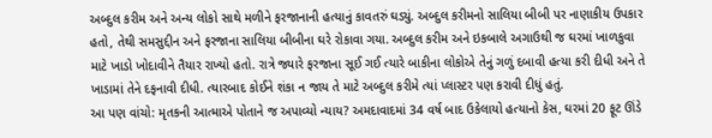અબ્દુલ કરીમ અને અન્ય લોકો સાથે મળીને ફરજાનાની હત્યાનું કાવતરું ઘડ્યું. અબ્દુલ કરીમનો સાલિયા બીબી પર નાણાકીય ઉપકાર હતો, તેથી સમસુદ્દીન અને ફરજાના સાલિયા બીબીના ઘરે રોકાવા ગયા. અબ્દુલ કરીમ અને ઇકબાલે અગાઉથી જ ઘરમાં ખાળકુવા માટે ખાડો ખોદાવીને તૈયાર રાખ્યો હતો. રાત્રે જ્યારે ફરજાના સૂઈ ગઈ ત્યારે બાકીના લોકોએ તેનું ગળું દબાવી હત્યા કરી દીધી અને તે ખાડામાં તેને દફનાવી દીધી. ત્યારબાદ કોઈને શંકા ન જાય તે માટે અબ્દુલ કરીમે ત્યાં પ્લાસ્ટર પણ કરાવી દીધું હતું.
આ પણ વાંચો: મૃતકની આત્માએ પોતાને જ અપાવ્યો ન્યાય? અમદાવાદમાં 34 વર્ષ બાદ ઉકેલાયો હત્યાનો કેસ, ઘરમાં 20 ફૂટ ઊંડે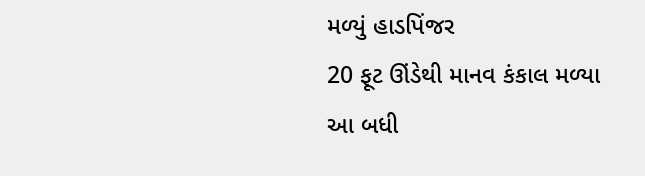મળ્યું હાડપિંજર
20 ફૂટ ઊંડેથી માનવ કંકાલ મળ્યા
આ બધી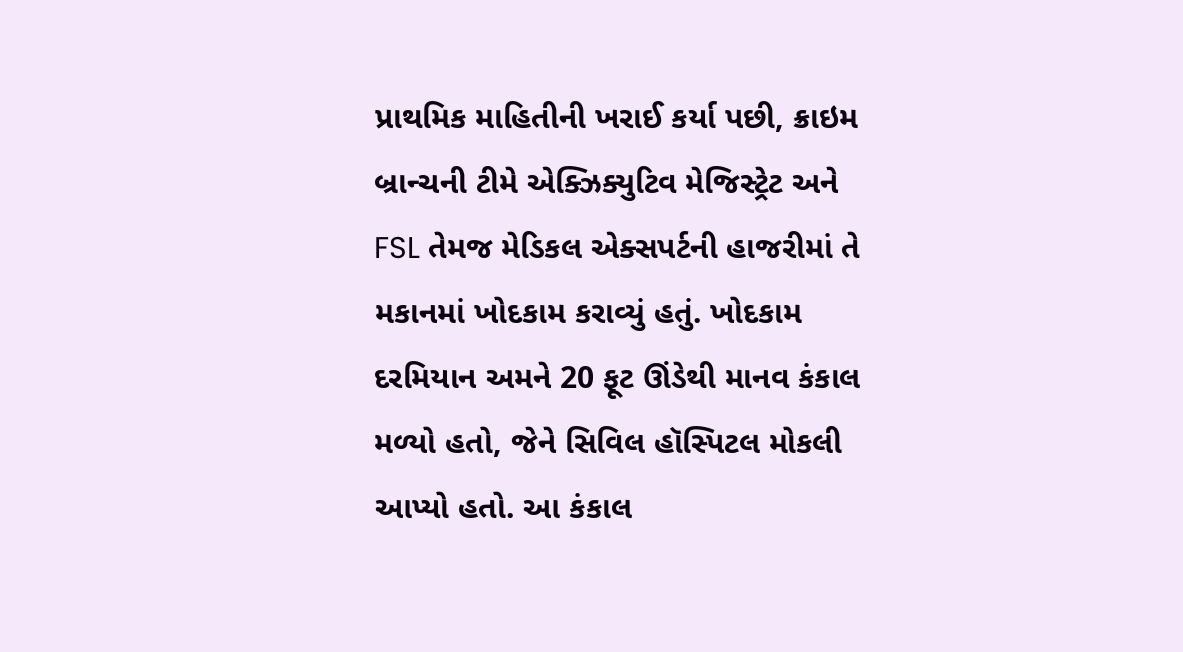પ્રાથમિક માહિતીની ખરાઈ કર્યા પછી, ક્રાઇમ બ્રાન્ચની ટીમે એક્ઝિક્યુટિવ મેજિસ્ટ્રેટ અને FSL તેમજ મેડિકલ એક્સપર્ટની હાજરીમાં તે મકાનમાં ખોદકામ કરાવ્યું હતું. ખોદકામ દરમિયાન અમને 20 ફૂટ ઊંડેથી માનવ કંકાલ મળ્યો હતો, જેને સિવિલ હૉસ્પિટલ મોકલી આપ્યો હતો. આ કંકાલ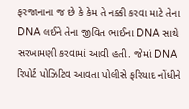ફરજાનાના જ છે કે કેમ તે નક્કી કરવા માટે તેના DNA લઈને તેના જીવિત ભાઈના DNA સાથે સરખામણી કરવામાં આવી હતી. જેમાં DNA રિપોર્ટ પોઝિટિવ આવતા પોલીસે ફરિયાદ નોંધીને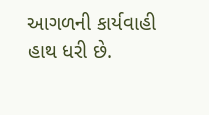આગળની કાર્યવાહી હાથ ધરી છે.